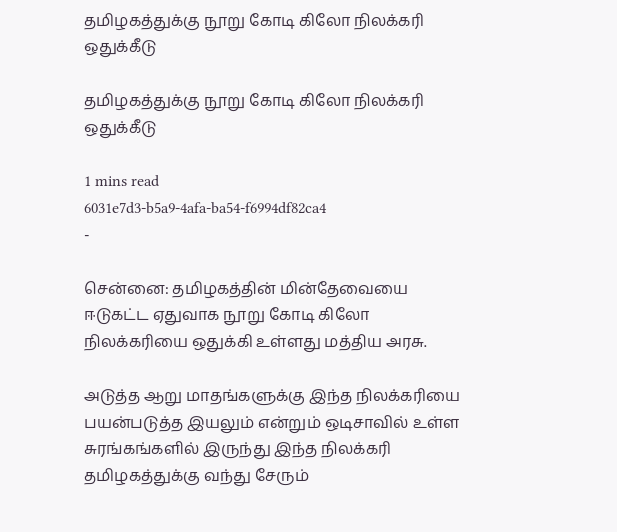தமிழகத்துக்கு நூறு கோடி கிலோ நிலக்கரி ஒதுக்கீடு

தமிழகத்துக்கு நூறு கோடி கிலோ நிலக்கரி ஒதுக்கீடு

1 mins read
6031e7d3-b5a9-4afa-ba54-f6994df82ca4
-

சென்னை: தமிழகத்தின் மின்தேவையை ஈடுகட்ட ஏதுவாக நூறு கோடி கிலோ நிலக்கரியை ஒதுக்கி உள்ளது மத்திய அரசு.

அடுத்த ஆறு மாதங்களுக்கு இந்த நிலக்கரியை பயன்படுத்த இயலும் என்றும் ஒடிசாவில் உள்ள சுரங்கங்களில் இருந்து இந்த நிலக்கரி தமிழகத்துக்கு வந்து சேரும்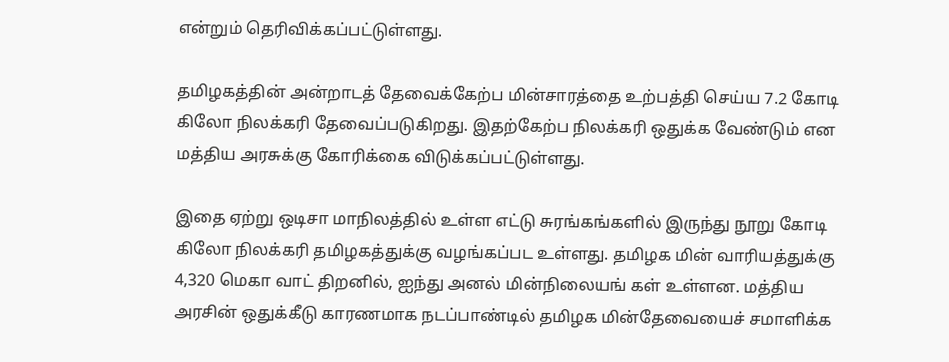என்றும் தெரிவிக்கப்பட்டுள்ளது.

தமிழகத்தின் அன்றாடத் தேவைக்கேற்ப மின்சாரத்தை உற்பத்தி செய்ய 7.2 கோடி கிலோ நிலக்கரி தேவைப்படுகிறது. இதற்கேற்ப நிலக்கரி ஒதுக்க வேண்டும் என மத்திய அரசுக்கு கோரிக்கை விடுக்கப்பட்டுள்ளது.

இதை ஏற்று ஒடிசா மாநிலத்தில் உள்ள எட்டு சுரங்கங்களில் இருந்து நூறு கோடி கிலோ நிலக்கரி தமிழகத்துக்கு வழங்கப்பட உள்ளது. தமிழக மின் வாரியத்துக்கு 4,320 மெகா வாட் திறனில், ஐந்து அனல் மின்நிலையங் கள் உள்ளன. மத்திய அரசின் ஒதுக்கீடு காரணமாக நடப்பாண்டில் தமிழக மின்தேவையைச் சமாளிக்க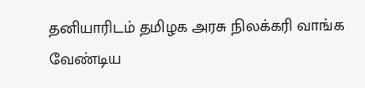தனியாரிடம் தமிழக அரசு நிலக்கரி வாங்க வேண்டிய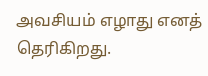அவசியம் எழாது எனத் தெரிகிறது.